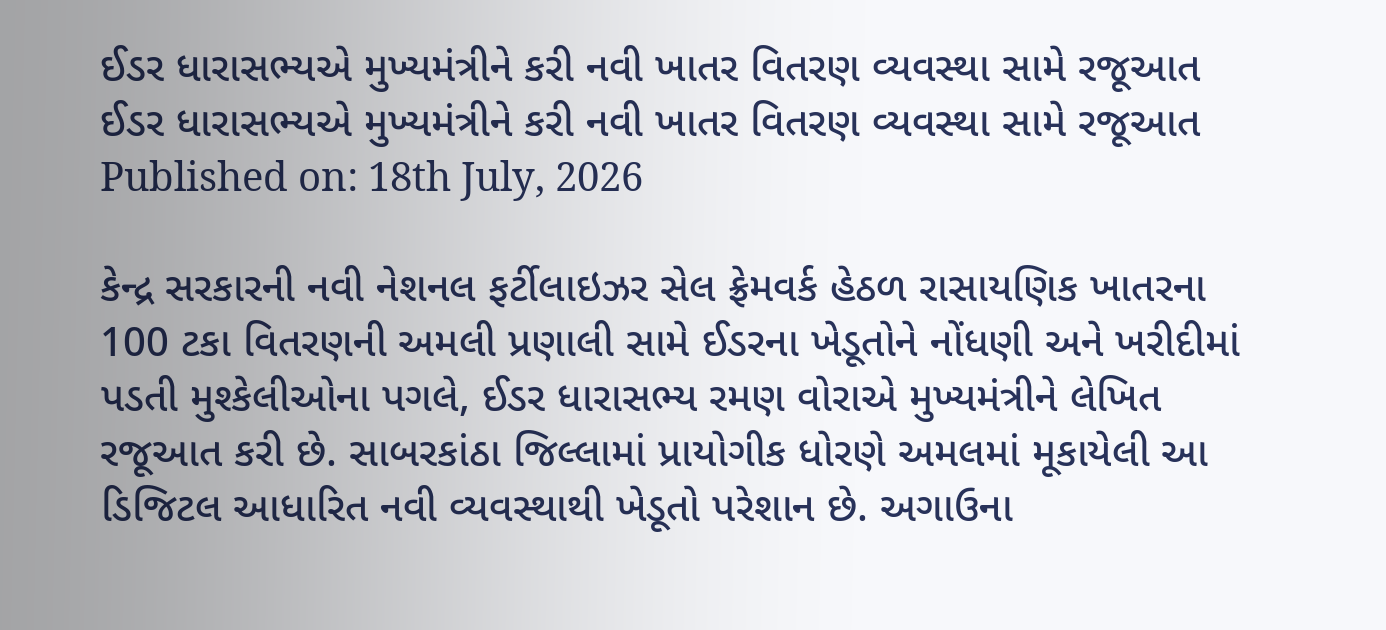ઈડર ધારાસભ્યએ મુખ્યમંત્રીને કરી નવી ખાતર વિતરણ વ્યવસ્થા સામે રજૂઆત
ઈડર ધારાસભ્યએ મુખ્યમંત્રીને કરી નવી ખાતર વિતરણ વ્યવસ્થા સામે રજૂઆત
Published on: 18th July, 2026

કેન્દ્ર સરકારની નવી નેશનલ ફર્ટીલાઇઝર સેલ ફ્રેમવર્ક હેઠળ રાસાયણિક ખાતરના 100 ટકા વિતરણની અમલી પ્રણાલી સામે ઈડરના ખેડૂતોને નોંધણી અને ખરીદીમાં પડતી મુશ્કેલીઓના પગલે, ઈડર ધારાસભ્ય રમણ વોરાએ મુખ્યમંત્રીને લેખિત રજૂઆત કરી છે. સાબરકાંઠા જિલ્લામાં પ્રાયોગીક ધોરણે અમલમાં મૂકાયેલી આ ડિજિટલ આધારિત નવી વ્યવસ્થાથી ખેડૂતો પરેશાન છે. અગાઉના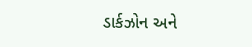ડાર્કઝોન અને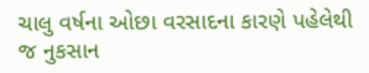ચાલુ વર્ષના ઓછા વરસાદના કારણે પહેલેથી જ નુકસાન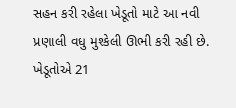સહન કરી રહેલા ખેડૂતો માટે આ નવી પ્રણાલી વધુ મુશ્કેલી ઊભી કરી રહી છે. ખેડૂતોએ 21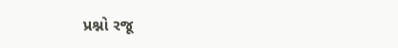પ્રશ્નો રજૂ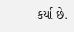કર્યા છે.